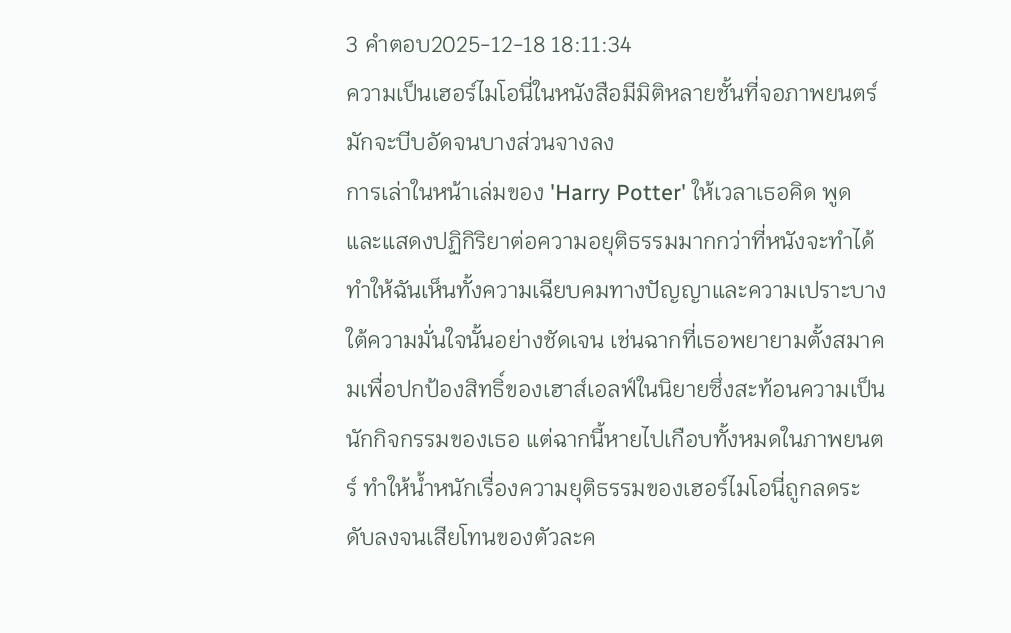3 คำตอบ2025-12-18 18:11:34
ความเป็นเฮอร์ไมโอนี่ในหนังสือมีมิติหลายชั้นที่จอภาพยนตร์มักจะบีบอัดจนบางส่วนจางลง
การเล่าในหน้าเล่มของ 'Harry Potter' ให้เวลาเธอคิด พูด และแสดงปฏิกิริยาต่อความอยุติธรรมมากกว่าที่หนังจะทำได้ ทำให้ฉันเห็นทั้งความเฉียบคมทางปัญญาและความเปราะบางใต้ความมั่นใจนั้นอย่างชัดเจน เช่นฉากที่เธอพยายามตั้งสมาคมเพื่อปกป้องสิทธิ์ของเฮาส์เอลฟ์ในนิยายซึ่งสะท้อนความเป็นนักกิจกรรมของเธอ แต่ฉากนี้หายไปเกือบทั้งหมดในภาพยนตร์ ทำให้น้ำหนักเรื่องความยุติธรรมของเฮอร์ไมโอนี่ถูกลดระดับลงจนเสียโทนของตัวละค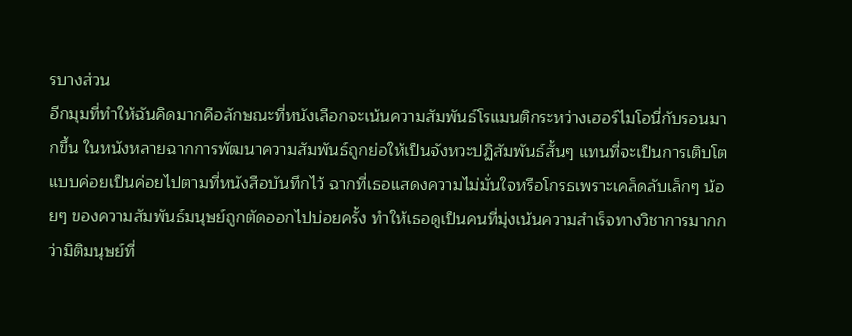รบางส่วน
อีกมุมที่ทำให้ฉันคิดมากคือลักษณะที่หนังเลือกจะเน้นความสัมพันธ์โรแมนติกระหว่างเฮอร์ไมโอนี่กับรอนมากขึ้น ในหนังหลายฉากการพัฒนาความสัมพันธ์ถูกย่อให้เป็นจังหวะปฏิสัมพันธ์สั้นๆ แทนที่จะเป็นการเติบโตแบบค่อยเป็นค่อยไปตามที่หนังสือบันทึกไว้ ฉากที่เธอแสดงความไม่มั่นใจหรือโกรธเพราะเคล็ดลับเล็กๆ น้อยๆ ของความสัมพันธ์มนุษย์ถูกตัดออกไปบ่อยครั้ง ทำให้เธอดูเป็นคนที่มุ่งเน้นความสำเร็จทางวิชาการมากกว่ามิติมนุษย์ที่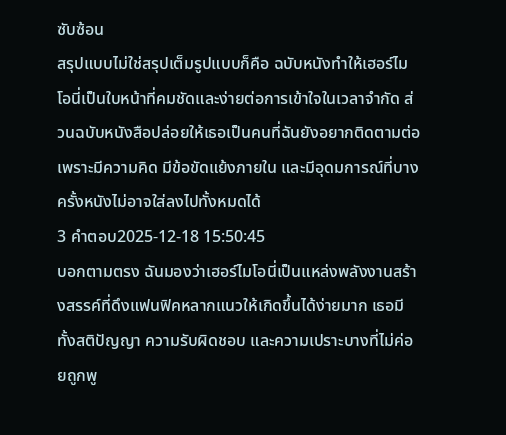ซับซ้อน
สรุปแบบไม่ใช่สรุปเต็มรูปแบบก็คือ ฉบับหนังทำให้เฮอร์ไมโอนี่เป็นใบหน้าที่คมชัดและง่ายต่อการเข้าใจในเวลาจำกัด ส่วนฉบับหนังสือปล่อยให้เธอเป็นคนที่ฉันยังอยากติดตามต่อ เพราะมีความคิด มีข้อขัดแย้งภายใน และมีอุดมการณ์ที่บางครั้งหนังไม่อาจใส่ลงไปทั้งหมดได้
3 คำตอบ2025-12-18 15:50:45
บอกตามตรง ฉันมองว่าเฮอร์ไมโอนี่เป็นแหล่งพลังงานสร้างสรรค์ที่ดึงแฟนฟิคหลากแนวให้เกิดขึ้นได้ง่ายมาก เธอมีทั้งสติปัญญา ความรับผิดชอบ และความเปราะบางที่ไม่ค่อยถูกพู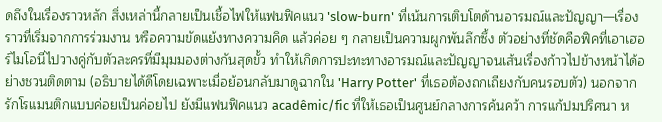ดถึงในเรื่องราวหลัก สิ่งเหล่านี้กลายเป็นเชื้อไฟให้แฟนฟิคแนว 'slow-burn' ที่เน้นการเติบโตด้านอารมณ์และปัญญา—เรื่องราวที่เริ่มจากการร่วมงาน หรือความขัดแย้งทางความคิด แล้วค่อย ๆ กลายเป็นความผูกพันลึกซึ้ง ตัวอย่างที่ชัดคือฟิคที่เอาเฮอร์ไมโอนี่ไปวางคู่กับตัวละครที่มีมุมมองต่างกันสุดขั้ว ทำให้เกิดการปะทะทางอารมณ์และปัญญาจนเส้นเรื่องก้าวไปข้างหน้าได้อย่างชวนติดตาม (อธิบายได้ดีโดยเฉพาะเมื่อย้อนกลับมาดูฉากใน 'Harry Potter' ที่เธอต้องถกเถียงกับคนรอบตัว) นอกจากรักโรแมนติกแบบค่อยเป็นค่อยไป ยังมีแฟนฟิคแนว acadêmic/fic ที่ให้เธอเป็นศูนย์กลางการค้นคว้า การแก้ปมปริศนา ห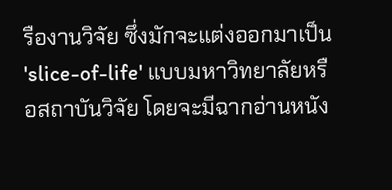รืองานวิจัย ซึ่งมักจะแต่งออกมาเป็น 'slice-of-life' แบบมหาวิทยาลัยหรือสถาบันวิจัย โดยจะมีฉากอ่านหนัง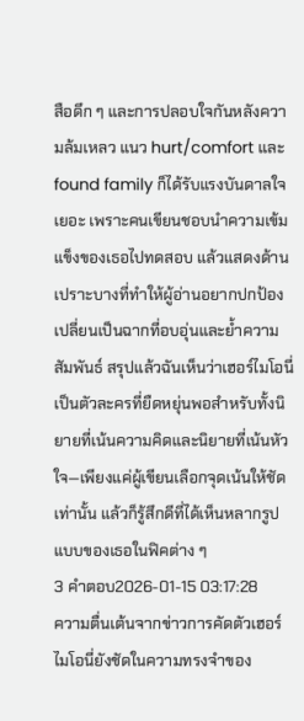สือดึก ๆ และการปลอบใจกันหลังความล้มเหลว แนว hurt/comfort และ found family ก็ได้รับแรงบันดาลใจเยอะ เพราะคนเขียนชอบนำความเข้มแข็งของเธอไปทดสอบ แล้วแสดงด้านเปราะบางที่ทำให้ผู้อ่านอยากปกป้อง เปลี่ยนเป็นฉากที่อบอุ่นและย้ำความสัมพันธ์ สรุปแล้วฉันเห็นว่าเฮอร์ไมโอนี่เป็นตัวละครที่ยืดหยุ่นพอสำหรับทั้งนิยายที่เน้นความคิดและนิยายที่เน้นหัวใจ—เพียงแค่ผู้เขียนเลือกจุดเน้นให้ชัดเท่านั้น แล้วก็รู้สึกดีที่ได้เห็นหลากรูปแบบของเธอในฟิคต่าง ๆ
3 คำตอบ2026-01-15 03:17:28
ความตื่นเต้นจากข่าวการคัดตัวเฮอร์ไมโอนี่ยังชัดในความทรงจำของ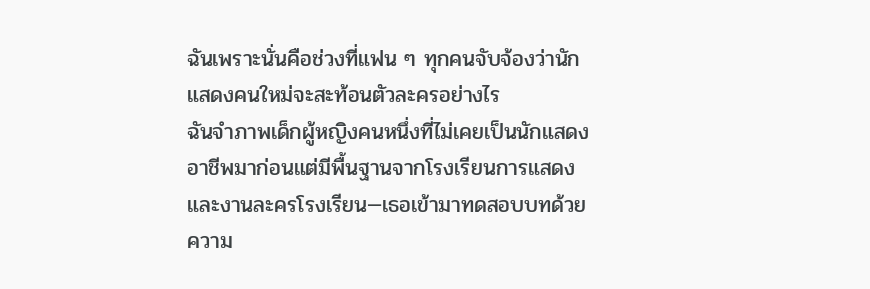ฉันเพราะนั่นคือช่วงที่แฟน ๆ ทุกคนจับจ้องว่านักแสดงคนใหม่จะสะท้อนตัวละครอย่างไร
ฉันจำภาพเด็กผู้หญิงคนหนึ่งที่ไม่เคยเป็นนักแสดงอาชีพมาก่อนแต่มีพื้นฐานจากโรงเรียนการแสดงและงานละครโรงเรียน—เธอเข้ามาทดสอบบทด้วยความ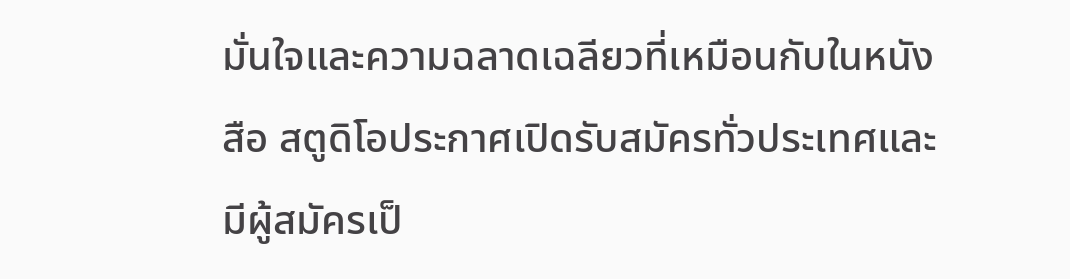มั่นใจและความฉลาดเฉลียวที่เหมือนกับในหนังสือ สตูดิโอประกาศเปิดรับสมัครทั่วประเทศและมีผู้สมัครเป็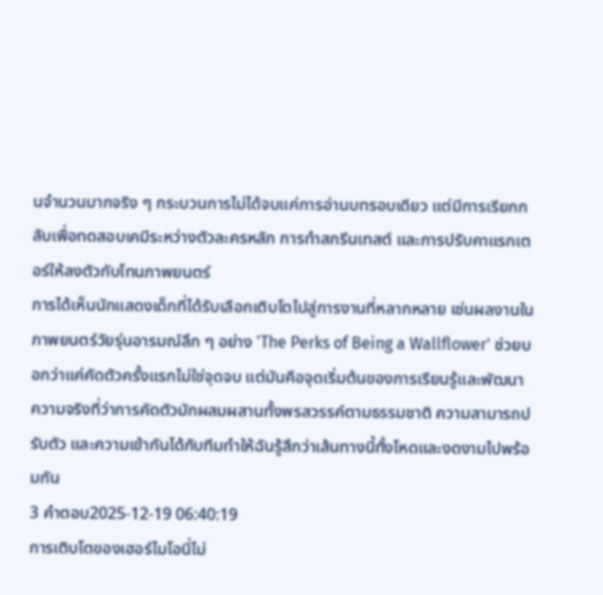นจำนวนมากจริง ๆ กระบวนการไม่ได้จบแค่การอ่านบทรอบเดียว แต่มีการเรียกกลับเพื่อทดสอบเคมีระหว่างตัวละครหลัก การทำสกรีนเทสต์ และการปรับคาแรกเตอร์ให้ลงตัวกับโทนภาพยนตร์
การได้เห็นนักแสดงเด็กที่ได้รับเลือกเติบโตไปสู่การงานที่หลากหลาย เช่นผลงานในภาพยนตร์วัยรุ่นอารมณ์ลึก ๆ อย่าง 'The Perks of Being a Wallflower' ช่วยบอกว่าแค่คัดตัวครั้งแรกไม่ใช่จุดจบ แต่มันคือจุดเริ่มต้นของการเรียนรู้และพัฒนา ความจริงที่ว่าการคัดตัวมักผสมผสานทั้งพรสวรรค์ตามธรรมชาติ ความสามารถปรับตัว และความเข้ากันได้กับทีมทำให้ฉันรู้สึกว่าเส้นทางนี้ทั้งโหดและงดงามไปพร้อมกัน
3 คำตอบ2025-12-19 06:40:19
การเติบโตของเฮอร์ไมโอนี่ไม่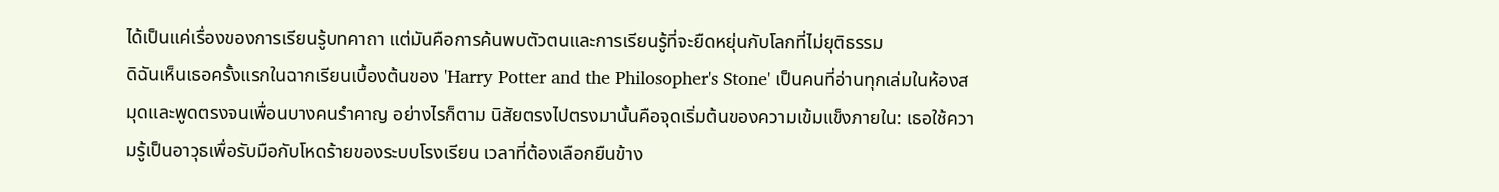ได้เป็นแค่เรื่องของการเรียนรู้บทคาถา แต่มันคือการค้นพบตัวตนและการเรียนรู้ที่จะยืดหยุ่นกับโลกที่ไม่ยุติธรรม
ดิฉันเห็นเธอครั้งแรกในฉากเรียนเบื้องต้นของ 'Harry Potter and the Philosopher's Stone' เป็นคนที่อ่านทุกเล่มในห้องสมุดและพูดตรงจนเพื่อนบางคนรำคาญ อย่างไรก็ตาม นิสัยตรงไปตรงมานั้นคือจุดเริ่มต้นของความเข้มแข็งภายใน: เธอใช้ความรู้เป็นอาวุธเพื่อรับมือกับโหดร้ายของระบบโรงเรียน เวลาที่ต้องเลือกยืนข้าง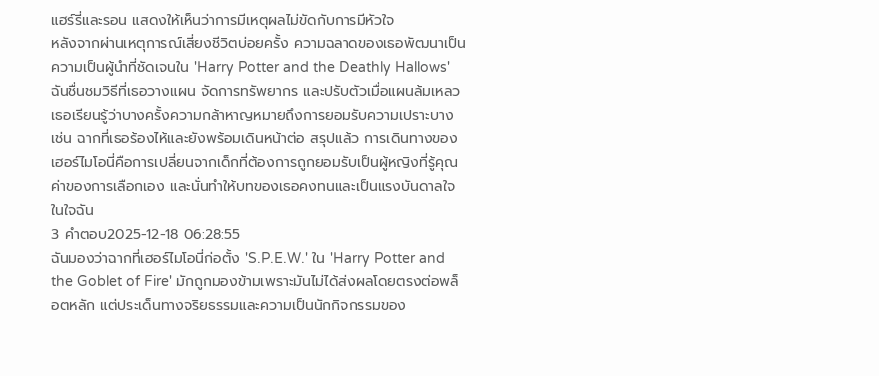แฮร์รี่และรอน แสดงให้เห็นว่าการมีเหตุผลไม่ขัดกับการมีหัวใจ
หลังจากผ่านเหตุการณ์เสี่ยงชีวิตบ่อยครั้ง ความฉลาดของเธอพัฒนาเป็นความเป็นผู้นำที่ชัดเจนใน 'Harry Potter and the Deathly Hallows' ฉันชื่นชมวิธีที่เธอวางแผน จัดการทรัพยากร และปรับตัวเมื่อแผนล้มเหลว เธอเรียนรู้ว่าบางครั้งความกล้าหาญหมายถึงการยอมรับความเปราะบาง เช่น ฉากที่เธอร้องไห้และยังพร้อมเดินหน้าต่อ สรุปแล้ว การเดินทางของเฮอร์ไมโอนี่คือการเปลี่ยนจากเด็กที่ต้องการถูกยอมรับเป็นผู้หญิงที่รู้คุณค่าของการเลือกเอง และนั่นทำให้บทของเธอคงทนและเป็นแรงบันดาลใจในใจฉัน
3 คำตอบ2025-12-18 06:28:55
ฉันมองว่าฉากที่เฮอร์ไมโอนี่ก่อตั้ง 'S.P.E.W.' ใน 'Harry Potter and the Goblet of Fire' มักถูกมองข้ามเพราะมันไม่ได้ส่งผลโดยตรงต่อพล็อตหลัก แต่ประเด็นทางจริยธรรมและความเป็นนักกิจกรรมของ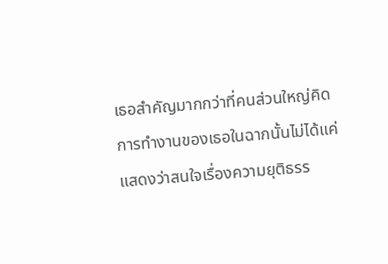เธอสำคัญมากกว่าที่คนส่วนใหญ่คิด
การทำงานของเธอในฉากนั้นไม่ได้แค่แสดงว่าสนใจเรื่องความยุติธรร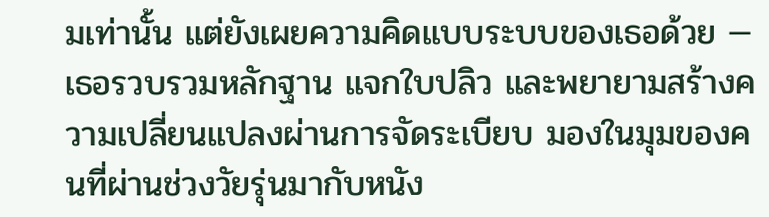มเท่านั้น แต่ยังเผยความคิดแบบระบบของเธอด้วย — เธอรวบรวมหลักฐาน แจกใบปลิว และพยายามสร้างความเปลี่ยนแปลงผ่านการจัดระเบียบ มองในมุมของคนที่ผ่านช่วงวัยรุ่นมากับหนัง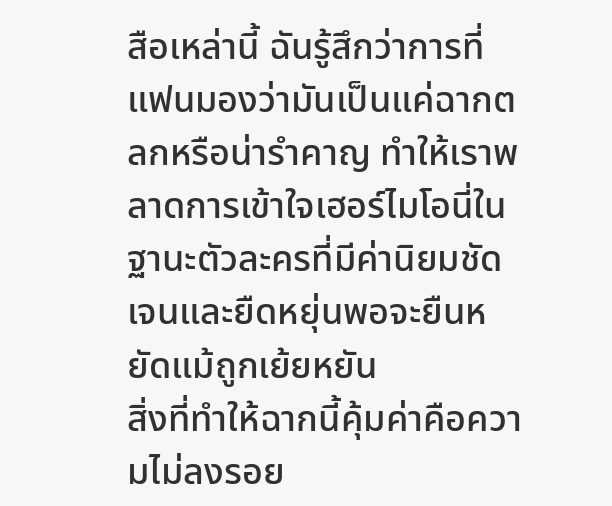สือเหล่านี้ ฉันรู้สึกว่าการที่แฟนมองว่ามันเป็นแค่ฉากตลกหรือน่ารำคาญ ทำให้เราพลาดการเข้าใจเฮอร์ไมโอนี่ในฐานะตัวละครที่มีค่านิยมชัดเจนและยืดหยุ่นพอจะยืนหยัดแม้ถูกเย้ยหยัน
สิ่งที่ทำให้ฉากนี้คุ้มค่าคือความไม่ลงรอย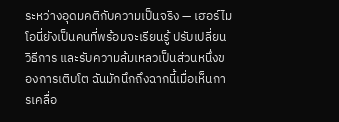ระหว่างอุดมคติกับความเป็นจริง — เฮอร์ไมโอนี่ยังเป็นคนที่พร้อมจะเรียนรู้ ปรับเปลี่ยนวิธีการ และรับความล้มเหลวเป็นส่วนหนึ่งของการเติบโต ฉันมักนึกถึงฉากนี้เมื่อเห็นการเคลื่อ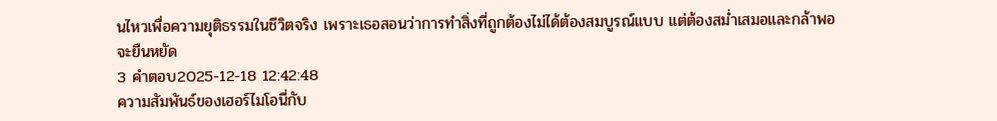นไหวเพื่อความยุติธรรมในชีวิตจริง เพราะเธอสอนว่าการทำสิ่งที่ถูกต้องไม่ได้ต้องสมบูรณ์แบบ แต่ต้องสม่ำเสมอและกล้าพอจะยืนหยัด
3 คำตอบ2025-12-18 12:42:48
ความสัมพันธ์ของเฮอร์ไมโอนี่กับ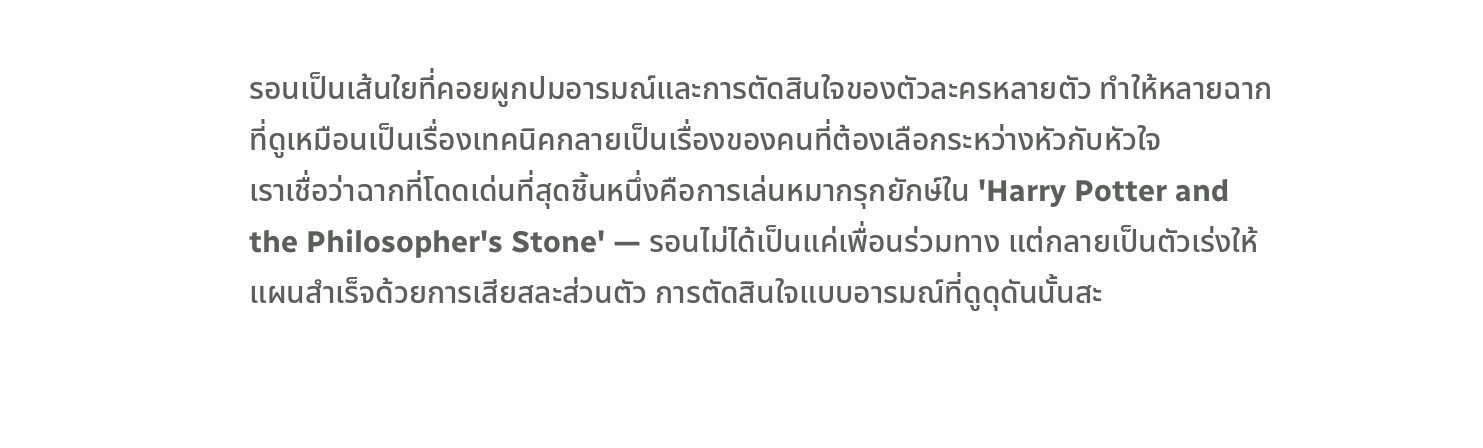รอนเป็นเส้นใยที่คอยผูกปมอารมณ์และการตัดสินใจของตัวละครหลายตัว ทำให้หลายฉากที่ดูเหมือนเป็นเรื่องเทคนิคกลายเป็นเรื่องของคนที่ต้องเลือกระหว่างหัวกับหัวใจ
เราเชื่อว่าฉากที่โดดเด่นที่สุดชิ้นหนึ่งคือการเล่นหมากรุกยักษ์ใน 'Harry Potter and the Philosopher's Stone' — รอนไม่ได้เป็นแค่เพื่อนร่วมทาง แต่กลายเป็นตัวเร่งให้แผนสำเร็จด้วยการเสียสละส่วนตัว การตัดสินใจแบบอารมณ์ที่ดูดุดันนั้นสะ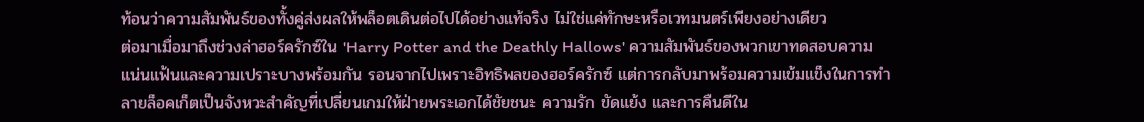ท้อนว่าความสัมพันธ์ของทั้งคู่ส่งผลให้พล็อตเดินต่อไปได้อย่างแท้จริง ไม่ใช่แค่ทักษะหรือเวทมนตร์เพียงอย่างเดียว
ต่อมาเมื่อมาถึงช่วงล่าฮอร์ครักซ์ใน 'Harry Potter and the Deathly Hallows' ความสัมพันธ์ของพวกเขาทดสอบความแน่นแฟ้นและความเปราะบางพร้อมกัน รอนจากไปเพราะอิทธิพลของฮอร์ครักซ์ แต่การกลับมาพร้อมความเข้มแข็งในการทำลายล็อคเก็ตเป็นจังหวะสำคัญที่เปลี่ยนเกมให้ฝ่ายพระเอกได้ชัยชนะ ความรัก ขัดแย้ง และการคืนดีใน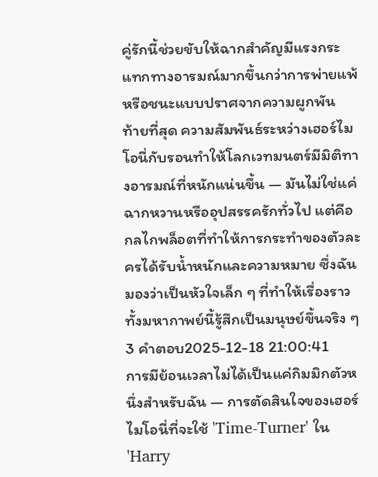คู่รักนี้ช่วยขับให้ฉากสำคัญมีแรงกระแทกทางอารมณ์มากขึ้นกว่าการพ่ายแพ้หรือชนะแบบปราศจากความผูกพัน
ท้ายที่สุด ความสัมพันธ์ระหว่างเฮอร์ไมโอนี่กับรอนทำให้โลกเวทมนตร์มีมิติทางอารมณ์ที่หนักแน่นขึ้น — มันไม่ใช่แค่ฉากหวานหรืออุปสรรครักทั่วไป แต่คือกลไกพล็อตที่ทำให้การกระทำของตัวละครได้รับน้ำหนักและความหมาย ซึ่งฉันมองว่าเป็นหัวใจเล็ก ๆ ที่ทำให้เรื่องราวทั้งมหากาพย์นี้รู้สึกเป็นมนุษย์ขึ้นจริง ๆ
3 คำตอบ2025-12-18 21:00:41
การมีย้อนเวลาไม่ได้เป็นแค่กิมมิกตัวหนึ่งสำหรับฉัน — การตัดสินใจของเฮอร์ไมโอนี่ที่จะใช้ 'Time-Turner' ใน 'Harry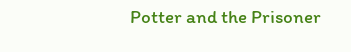Potter and the Prisoner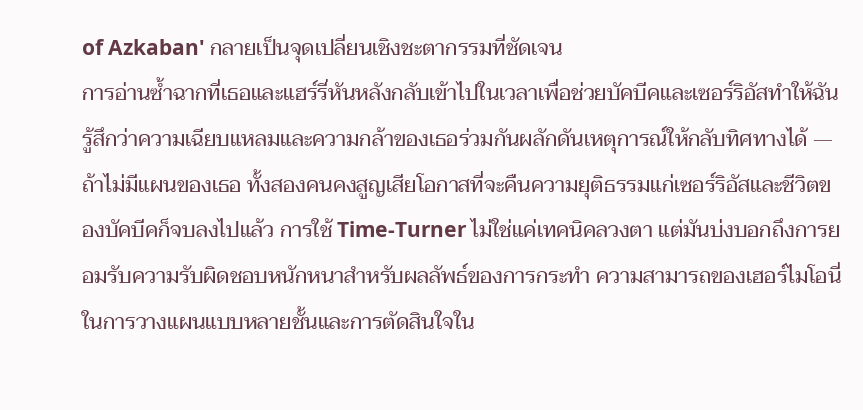of Azkaban' กลายเป็นจุดเปลี่ยนเชิงชะตากรรมที่ชัดเจน
การอ่านซ้ำฉากที่เธอและแฮร์รี่หันหลังกลับเข้าไปในเวลาเพื่อช่วยบัคบีคและเซอร์ริอัสทำให้ฉันรู้สึกว่าความเฉียบแหลมและความกล้าของเธอร่วมกันผลักดันเหตุการณ์ให้กลับทิศทางได้ — ถ้าไม่มีแผนของเธอ ทั้งสองคนคงสูญเสียโอกาสที่จะคืนความยุติธรรมแก่เซอร์ริอัสและชีวิตของบัคบีคก็จบลงไปแล้ว การใช้ Time-Turner ไม่ใช่แค่เทคนิคลวงตา แต่มันบ่งบอกถึงการยอมรับความรับผิดชอบหนักหนาสำหรับผลลัพธ์ของการกระทำ ความสามารถของเฮอร์ไมโอนี่ในการวางแผนแบบหลายชั้นและการตัดสินใจใน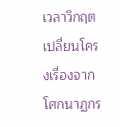เวลาวิกฤตเปลี่ยนโครงเรื่องจากโศกนาฏกร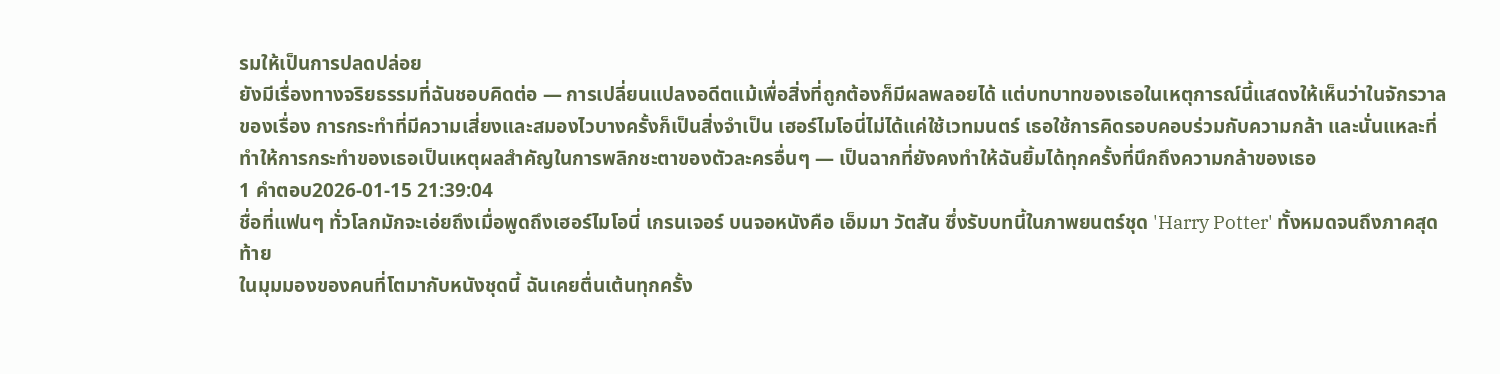รมให้เป็นการปลดปล่อย
ยังมีเรื่องทางจริยธรรมที่ฉันชอบคิดต่อ — การเปลี่ยนแปลงอดีตแม้เพื่อสิ่งที่ถูกต้องก็มีผลพลอยได้ แต่บทบาทของเธอในเหตุการณ์นี้แสดงให้เห็นว่าในจักรวาลของเรื่อง การกระทำที่มีความเสี่ยงและสมองไวบางครั้งก็เป็นสิ่งจำเป็น เฮอร์ไมโอนี่ไม่ได้แค่ใช้เวทมนตร์ เธอใช้การคิดรอบคอบร่วมกับความกล้า และนั่นแหละที่ทำให้การกระทำของเธอเป็นเหตุผลสำคัญในการพลิกชะตาของตัวละครอื่นๆ — เป็นฉากที่ยังคงทำให้ฉันยิ้มได้ทุกครั้งที่นึกถึงความกล้าของเธอ
1 คำตอบ2026-01-15 21:39:04
ชื่อที่แฟนๆ ทั่วโลกมักจะเอ่ยถึงเมื่อพูดถึงเฮอร์ไมโอนี่ เกรนเจอร์ บนจอหนังคือ เอ็มมา วัตสัน ซึ่งรับบทนี้ในภาพยนตร์ชุด 'Harry Potter' ทั้งหมดจนถึงภาคสุดท้าย
ในมุมมองของคนที่โตมากับหนังชุดนี้ ฉันเคยตื่นเต้นทุกครั้ง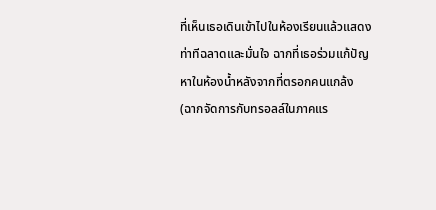ที่เห็นเธอเดินเข้าไปในห้องเรียนแล้วแสดงท่าทีฉลาดและมั่นใจ ฉากที่เธอร่วมแก้ปัญหาในห้องน้ำหลังจากที่ตรอกคนแกล้ง (ฉากจัดการกับทรอลล์ในภาคแร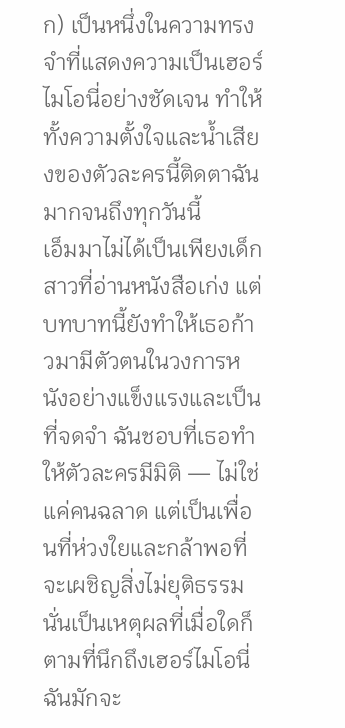ก) เป็นหนึ่งในความทรงจำที่แสดงความเป็นเฮอร์ไมโอนี่อย่างชัดเจน ทำให้ทั้งความตั้งใจและน้ำเสียงของตัวละครนี้ติดตาฉันมากจนถึงทุกวันนี้
เอ็มมาไม่ได้เป็นเพียงเด็กสาวที่อ่านหนังสือเก่ง แต่บทบาทนี้ยังทำให้เธอก้าวมามีตัวตนในวงการหนังอย่างแข็งแรงและเป็นที่จดจำ ฉันชอบที่เธอทำให้ตัวละครมีมิติ — ไม่ใช่แค่คนฉลาด แต่เป็นเพื่อนที่ห่วงใยและกล้าพอที่จะเผชิญสิ่งไม่ยุติธรรม นั่นเป็นเหตุผลที่เมื่อใดก็ตามที่นึกถึงเฮอร์ไมโอนี่ ฉันมักจะ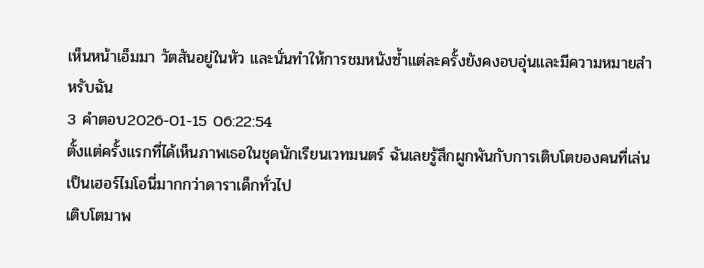เห็นหน้าเอ็มมา วัตสันอยู่ในหัว และนั่นทำให้การชมหนังซ้ำแต่ละครั้งยังคงอบอุ่นและมีความหมายสำหรับฉัน
3 คำตอบ2026-01-15 06:22:54
ตั้งแต่ครั้งแรกที่ได้เห็นภาพเธอในชุดนักเรียนเวทมนตร์ ฉันเลยรู้สึกผูกพันกับการเติบโตของคนที่เล่นเป็นเฮอร์ไมโอนี่มากกว่าดาราเด็กทั่วไป
เติบโตมาพ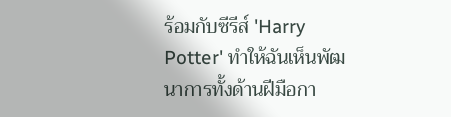ร้อมกับซีรีส์ 'Harry Potter' ทำให้ฉันเห็นพัฒนาการทั้งด้านฝีมือกา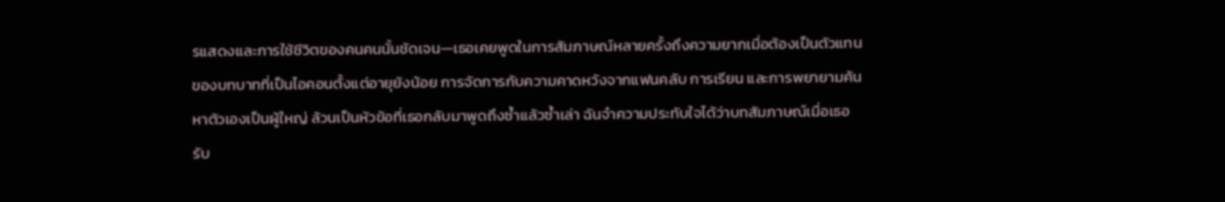รแสดงและการใช้ชีวิตของคนคนนั้นชัดเจน—เธอเคยพูดในการสัมภาษณ์หลายครั้งถึงความยากเมื่อต้องเป็นตัวแทนของบทบาทที่เป็นไอคอนตั้งแต่อายุยังน้อย การจัดการกับความคาดหวังจากแฟนคลับ การเรียน และการพยายามค้นหาตัวเองเป็นผู้ใหญ่ ล้วนเป็นหัวข้อที่เธอกลับมาพูดถึงซ้ำแล้วซ้ำเล่า ฉันจำความประทับใจได้ว่าบทสัมภาษณ์เมื่อเธอรับ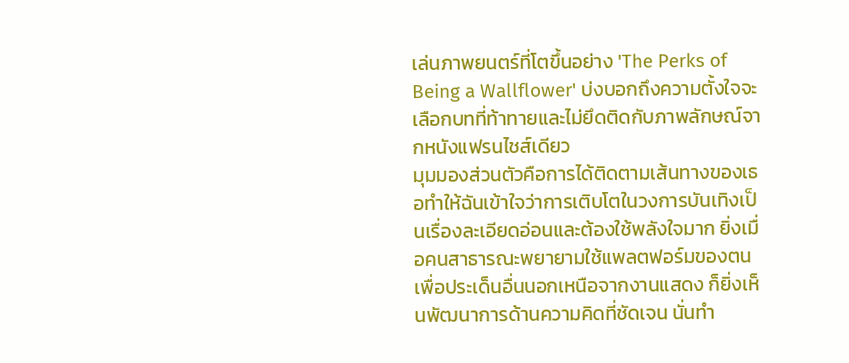เล่นภาพยนตร์ที่โตขึ้นอย่าง 'The Perks of Being a Wallflower' บ่งบอกถึงความตั้งใจจะเลือกบทที่ท้าทายและไม่ยึดติดกับภาพลักษณ์จากหนังแฟรนไชส์เดียว
มุมมองส่วนตัวคือการได้ติดตามเส้นทางของเธอทำให้ฉันเข้าใจว่าการเติบโตในวงการบันเทิงเป็นเรื่องละเอียดอ่อนและต้องใช้พลังใจมาก ยิ่งเมื่อคนสาธารณะพยายามใช้แพลตฟอร์มของตนเพื่อประเด็นอื่นนอกเหนือจากงานแสดง ก็ยิ่งเห็นพัฒนาการด้านความคิดที่ชัดเจน นั่นทำ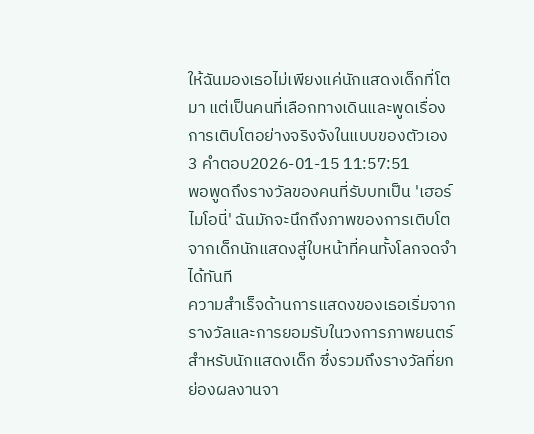ให้ฉันมองเธอไม่เพียงแค่นักแสดงเด็กที่โตมา แต่เป็นคนที่เลือกทางเดินและพูดเรื่องการเติบโตอย่างจริงจังในแบบของตัวเอง
3 คำตอบ2026-01-15 11:57:51
พอพูดถึงรางวัลของคนที่รับบทเป็น 'เฮอร์ไมโอนี่' ฉันมักจะนึกถึงภาพของการเติบโตจากเด็กนักแสดงสู่ใบหน้าที่คนทั้งโลกจดจำได้ทันที
ความสำเร็จด้านการแสดงของเธอเริ่มจากรางวัลและการยอมรับในวงการภาพยนตร์สำหรับนักแสดงเด็ก ซึ่งรวมถึงรางวัลที่ยกย่องผลงานจา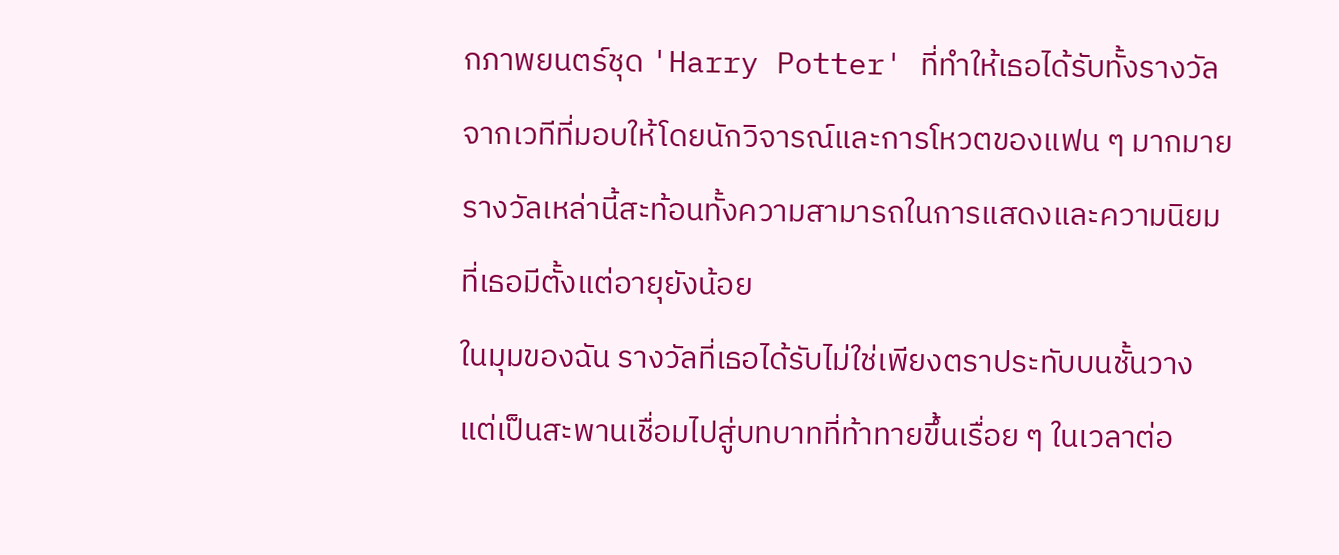กภาพยนตร์ชุด 'Harry Potter' ที่ทำให้เธอได้รับทั้งรางวัลจากเวทีที่มอบให้โดยนักวิจารณ์และการโหวตของแฟน ๆ มากมาย รางวัลเหล่านี้สะท้อนทั้งความสามารถในการแสดงและความนิยมที่เธอมีตั้งแต่อายุยังน้อย
ในมุมของฉัน รางวัลที่เธอได้รับไม่ใช่เพียงตราประทับบนชั้นวาง แต่เป็นสะพานเชื่อมไปสู่บทบาทที่ท้าทายขึ้นเรื่อย ๆ ในเวลาต่อ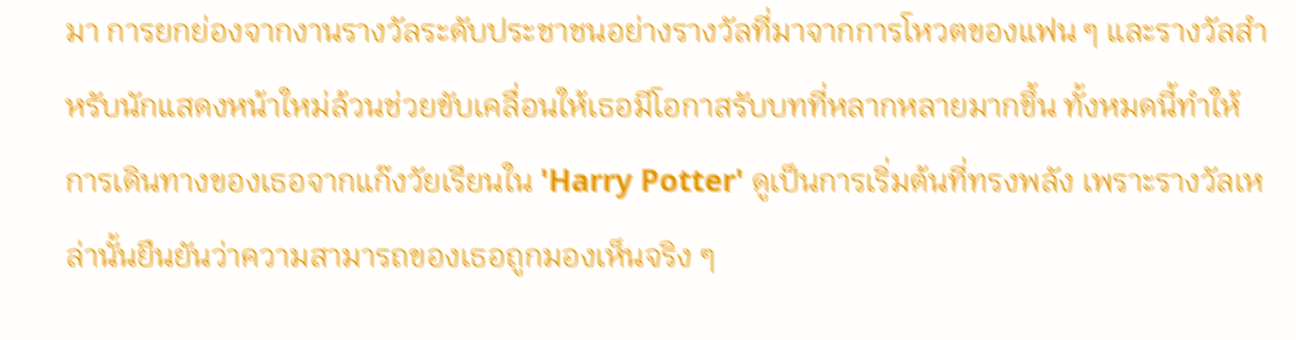มา การยกย่องจากงานรางวัลระดับประชาชนอย่างรางวัลที่มาจากการโหวตของแฟน ๆ และรางวัลสำหรับนักแสดงหน้าใหม่ล้วนช่วยขับเคลื่อนให้เธอมีโอกาสรับบทที่หลากหลายมากขึ้น ทั้งหมดนี้ทำให้การเดินทางของเธอจากแก๊งวัยเรียนใน 'Harry Potter' ดูเป็นการเริ่มต้นที่ทรงพลัง เพราะรางวัลเหล่านั้นยืนยันว่าความสามารถของเธอถูกมองเห็นจริง ๆ